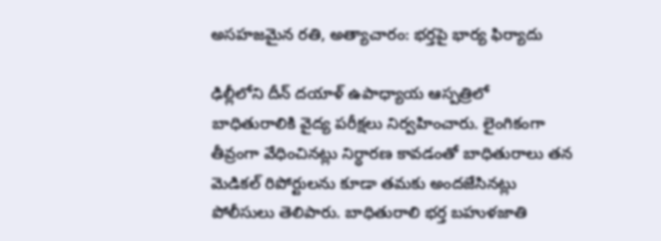అసహజమైన రతి, అత్యాచారం: భర్తపై భార్య ఫిర్యాదు

ఢిల్లీలోని దీన్ దయాళ్ ఉపాధ్యాయ ఆస్పత్రిలో బాధితురాలికి వైద్య పరీక్షలు నిర్వహించారు. లైంగికంగా తీవ్రంగా వేధించినట్లు నిర్ధారణ కావడంతో బాధితురాలు తన మెడికల్ రిపోర్టులను కూడా తమకు అందజేసినట్లు పోలీసులు తెలిపారు. బాధితురాలి భర్త బహుళజాతి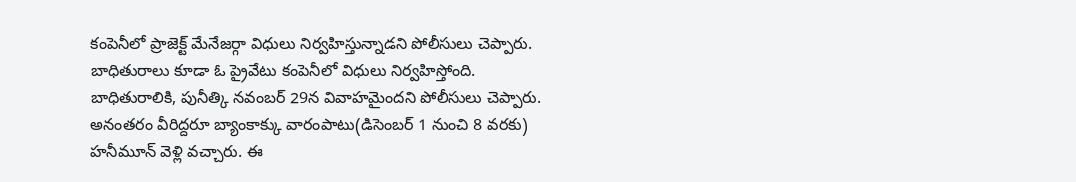కంపెనీలో ప్రాజెక్ట్ మేనేజర్గా విధులు నిర్వహిస్తున్నాడని పోలీసులు చెప్పారు. బాధితురాలు కూడా ఓ ప్రైవేటు కంపెనీలో విధులు నిర్వహిస్తోంది.
బాధితురాలికి, పునీత్కి నవంబర్ 29న వివాహమైందని పోలీసులు చెప్పారు. అనంతరం వీరిద్దరూ బ్యాంకాక్కు వారంపాటు(డిసెంబర్ 1 నుంచి 8 వరకు) హనీమూన్ వెళ్లి వచ్చారు. ఈ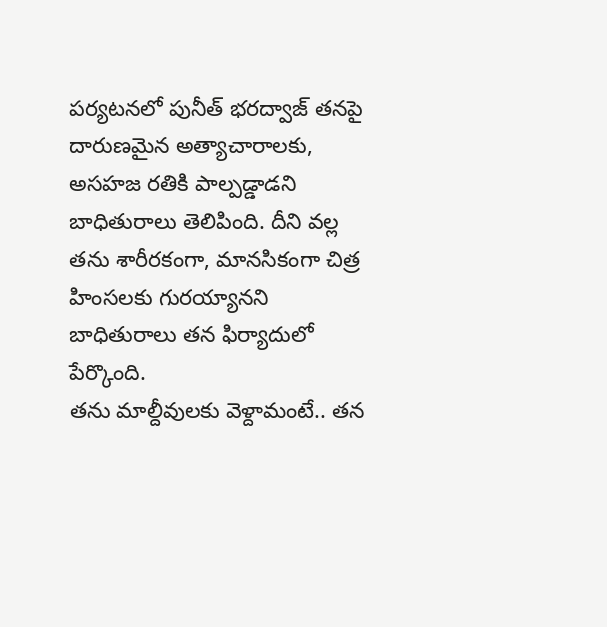పర్యటనలో పునీత్ భరద్వాజ్ తనపై దారుణమైన అత్యాచారాలకు, అసహజ రతికి పాల్పడ్డాడని బాధితురాలు తెలిపింది. దీని వల్ల తను శారీరకంగా, మానసికంగా చిత్ర హింసలకు గురయ్యానని బాధితురాలు తన ఫిర్యాదులో పేర్కొంది.
తను మాల్దీవులకు వెళ్దామంటే.. తన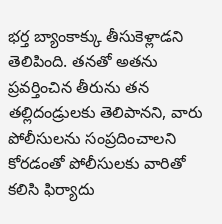భర్త బ్యాంకాక్కు తీసుకెళ్లాడని తెలిపింది. తనతో అతను ప్రవర్తించిన తీరును తన తల్లిదండ్రులకు తెలిపానని, వారు పోలీసులను సంప్రదించాలని కోరడంతో పోలీసులకు వారితో కలిసి ఫిర్యాదు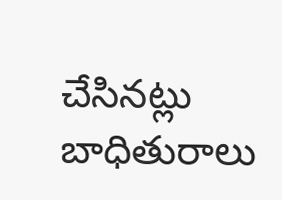చేసినట్లు బాధితురాలు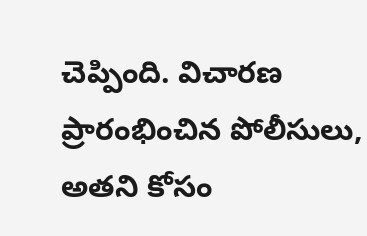చెప్పింది. విచారణ ప్రారంభించిన పోలీసులు, అతని కోసం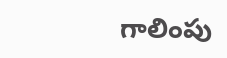గాలింపు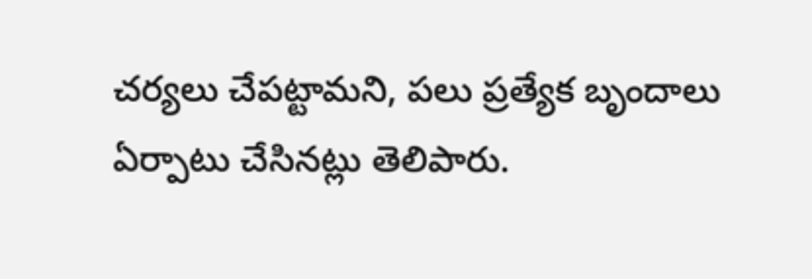చర్యలు చేపట్టామని, పలు ప్రత్యేక బృందాలు ఏర్పాటు చేసినట్లు తెలిపారు.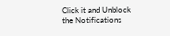Click it and Unblock the Notifications